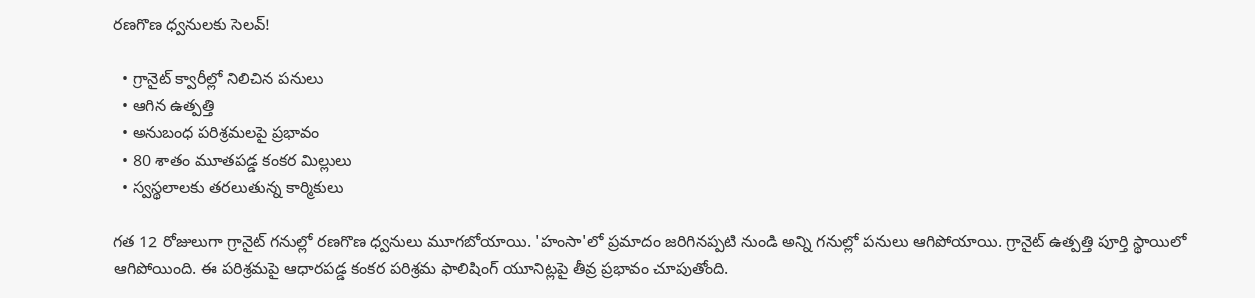రణగొణ ధ్వనులకు సెలవ్‌!

  • గ్రానైట్‌ క్వారీల్లో నిలిచిన పనులు
  • ఆగిన ఉత్పత్తి
  • అనుబంధ పరిశ్రమలపై ప్రభావం
  • 80 శాతం మూతపడ్డ కంకర మిల్లులు
  • స్వస్థలాలకు తరలుతున్న కార్మికులు

గత 12 రోజులుగా గ్రానైట్‌ గనుల్లో రణగొణ ధ్వనులు మూగబోయాయి. 'హంసా'లో ప్రమాదం జరిగినప్పటి నుండి అన్ని గనుల్లో పనులు ఆగిపోయాయి. గ్రానైట్‌ ఉత్పత్తి పూర్తి స్థాయిలో ఆగిపోయింది. ఈ పరిశ్రమపై ఆధారపడ్డ కంకర పరిశ్రమ ఫాలిషింగ్‌ యూనిట్లపై తీవ్ర ప్రభావం చూపుతోంది.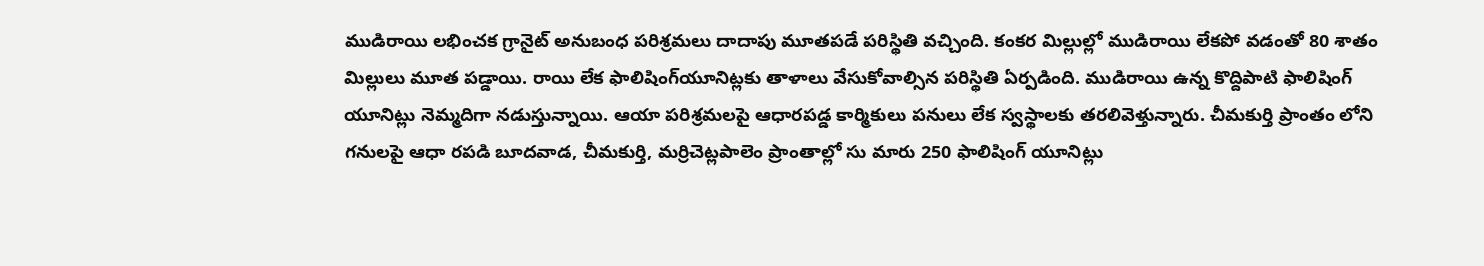ముడిరాయి లభించక గ్రానైట్‌ అనుబంధ పరిశ్రమలు దాదాపు మూతపడే పరిస్థితి వచ్చింది. కంకర మిల్లుల్లో ముడిరాయి లేకపో వడంతో 80 శాతం మిల్లులు మూత పడ్డాయి. రాయి లేక ఫాలిషింగ్‌యూనిట్లకు తాళాలు వేసుకోవాల్సిన పరిస్థితి ఏర్పడింది. ముడిరాయి ఉన్న కొద్దిపాటి ఫాలిషింగ్‌ యూనిట్లు నెమ్మదిగా నడుస్తున్నాయి. ఆయా పరిశ్రమలపై ఆధారపడ్డ కార్మికులు పనులు లేక స్వస్థాలకు తరలివెళ్తున్నారు. చీమకుర్తి ప్రాంతం లోని గనులపై ఆధా రపడి బూదవాడ, చీమకుర్తి, మర్రిచెట్లపాలెం ప్రాంతాల్లో సు మారు 250 ఫాలిషింగ్‌ యూనిట్లు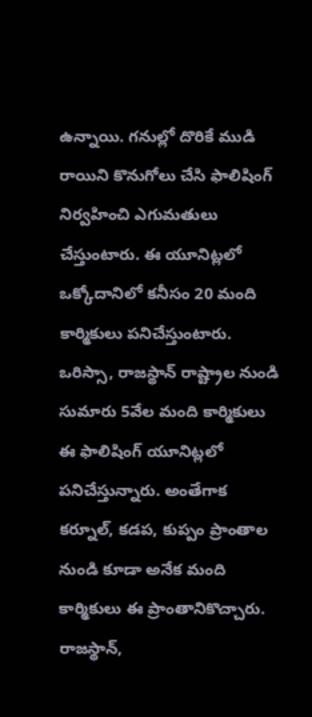ఉన్నాయి. గనుల్లో దొరికే ముడి రాయిని కొనుగోలు చేసి ఫాలిషింగ్‌ నిర్వహించి ఎగుమతులు చేస్తుంటారు. ఈ యూనిట్లలో ఒక్కోదానిలో కనీసం 20 మంది కార్మికులు పనిచేస్తుంటారు. ఒరిస్సా, రాజస్థాన్‌ రాష్ట్రాల నుండి సుమారు 5వేల మంది కార్మికులు ఈ ఫాలిషింగ్‌ యూనిట్లలో పనిచేస్తున్నారు. అంతేగాక కర్నూల్‌, కడప, కుప్పం ప్రాంతాల నుండి కూడా అనేక మంది కార్మికులు ఈ ప్రాంతానికొచ్చారు. రాజస్థాన్‌,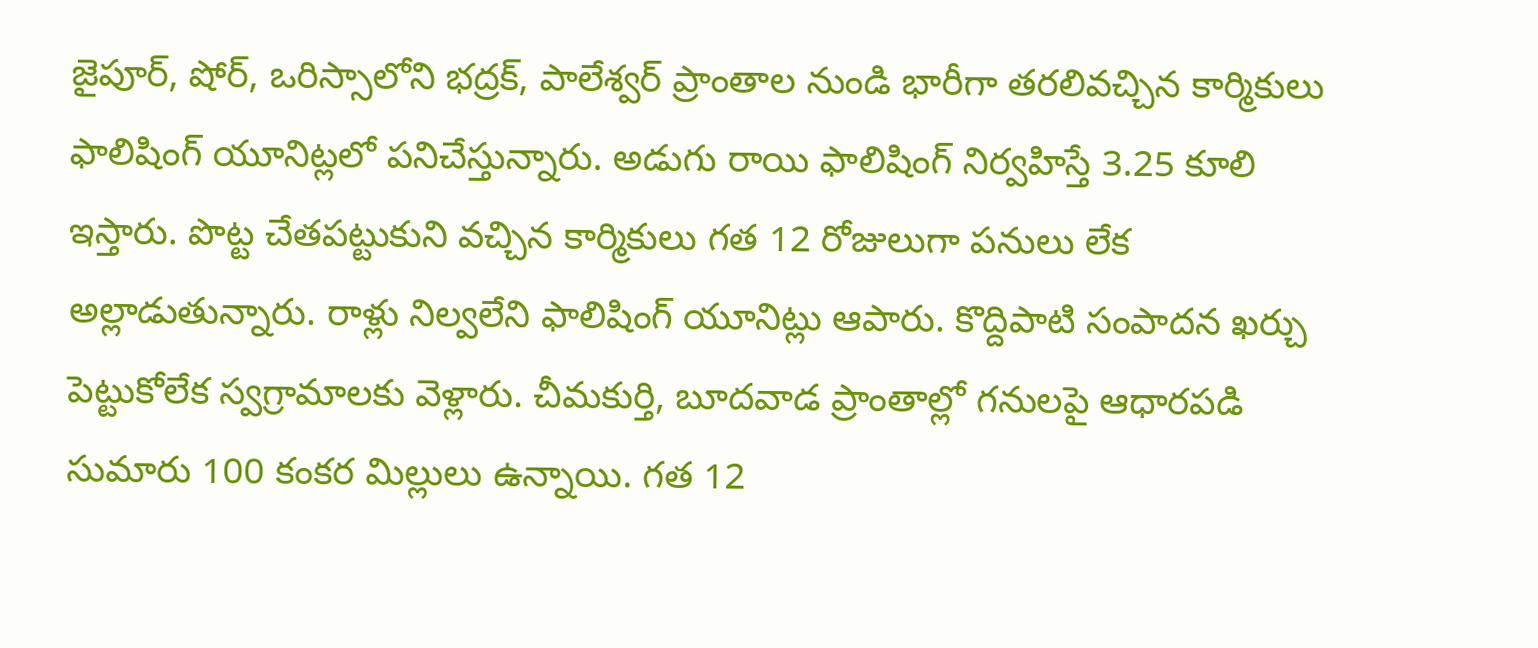జైపూర్‌, షోర్‌, ఒరిస్సాలోని భద్రక్‌, పాలేశ్వర్‌ ప్రాంతాల నుండి భారీగా తరలివచ్చిన కార్మికులు ఫాలిషింగ్‌ యూనిట్లలో పనిచేస్తున్నారు. అడుగు రాయి ఫాలిషింగ్‌ నిర్వహిస్తే 3.25 కూలి ఇస్తారు. పొట్ట చేతపట్టుకుని వచ్చిన కార్మికులు గత 12 రోజులుగా పనులు లేక అల్లాడుతున్నారు. రాళ్లు నిల్వలేని ఫాలిషింగ్‌ యూనిట్లు ఆపారు. కొద్దిపాటి సంపాదన ఖర్చు పెట్టుకోలేక స్వగ్రామాలకు వెళ్లారు. చీమకుర్తి, బూదవాడ ప్రాంతాల్లో గనులపై ఆధారపడి సుమారు 100 కంకర మిల్లులు ఉన్నాయి. గత 12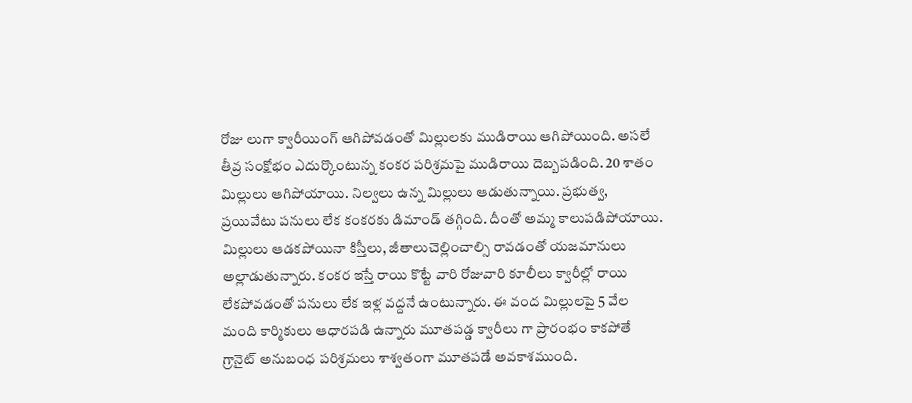రోజు లుగా క్వారీయింగ్‌ ఆగిపోవడంతో మిల్లులకు ముడిరాయి ఆగిపోయింది. అసలే తీవ్ర సంక్షోభం ఎదుర్కొంటున్న కంకర పరిశ్రమపై ముడిరాయి దెబ్బపడింది. 20 శాతం మిల్లులు ఆగిపోయాయి. నిల్వలు ఉన్న మిల్లులు ఆడుతున్నాయి. ప్రభుత్వ, ప్రయివేటు పనులు లేక కంకరకు డిమాండ్‌ తగ్గింది. దీంతో అమ్మ కాలుపడిపోయాయి. మిల్లులు ఆడకపోయినా కిస్తీలు, జీతాలుచెల్లించాల్సి రావడంతో యజమానులు అల్లాడుతున్నారు. కంకర ఇస్తే రాయి కొట్టే వారి రోజువారి కూలీలు క్వారీల్లో రాయి లేకపోవడంతో పనులు లేక ఇళ్ల వద్దనే ఉంటున్నారు. ఈ వంద మిల్లులపై 5 వేల మంది కార్మికులు ఆధారపడి ఉన్నారు మూతపడ్డ క్వారీలు గా ప్రారంభం కాకపోతే గ్రానైట్‌ అనుబంధ పరిశ్రమలు శాశ్వతంగా మూతపడే అవకాశముంది.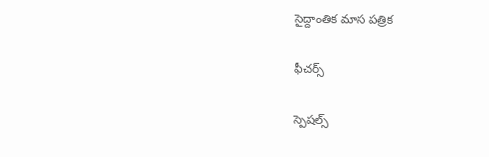సైద్దాంతిక మాస పత్రిక

ఫీచర్స్

స్పెషల్స్